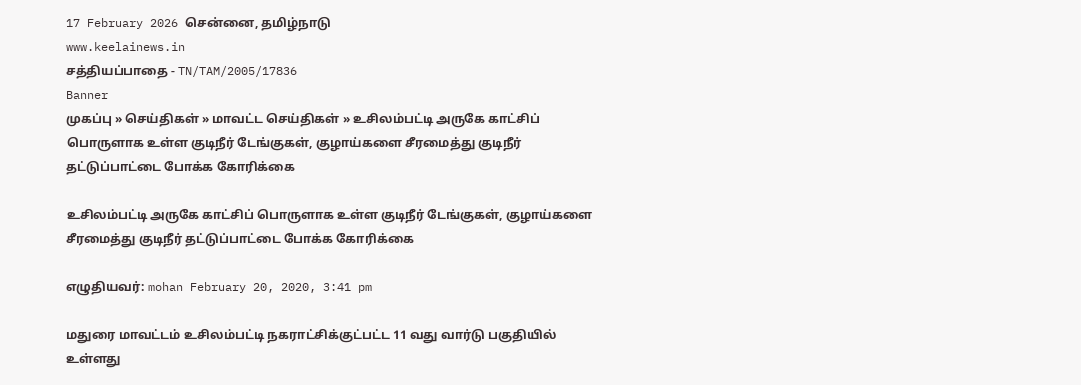17 February 2026 சென்னை, தமிழ்நாடு
www.keelainews.in
சத்தியப்பாதை - TN/TAM/2005/17836
Banner
முகப்பு » செய்திகள் » மாவட்ட செய்திகள் » உசிலம்பட்டி அருகே காட்சிப் பொருளாக உள்ள குடிநீர் டேங்குகள், குழாய்களை சீரமைத்து குடிநீர் தட்டுப்பாட்டை போக்க கோரிக்கை

உசிலம்பட்டி அருகே காட்சிப் பொருளாக உள்ள குடிநீர் டேங்குகள், குழாய்களை சீரமைத்து குடிநீர் தட்டுப்பாட்டை போக்க கோரிக்கை

எழுதியவர்: mohan February 20, 2020, 3:41 pm

மதுரை மாவட்டம் உசிலம்பட்டி நகராட்சிக்குட்பட்ட 11 வது வார்டு பகுதியில் உள்ளது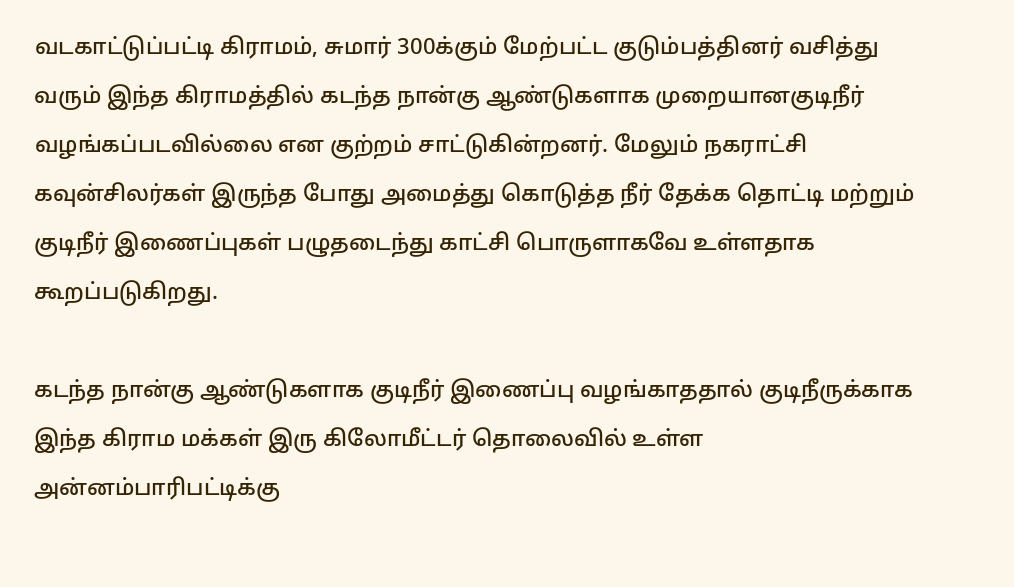வடகாட்டுப்பட்டி கிராமம், சுமார் 300க்கும் மேற்பட்ட குடும்பத்தினர் வசித்து வரும் இந்த கிராமத்தில் கடந்த நான்கு ஆண்டுகளாக முறையானகுடிநீர் வழங்கப்படவில்லை என குற்றம் சாட்டுகின்றனர். மேலும் நகராட்சி கவுன்சிலர்கள் இருந்த போது அமைத்து கொடுத்த நீர் தேக்க தொட்டி மற்றும் குடிநீர் இணைப்புகள் பழுதடைந்து காட்சி பொருளாகவே உள்ளதாக கூறப்படுகிறது.

கடந்த நான்கு ஆண்டுகளாக குடிநீர் இணைப்பு வழங்காததால் குடிநீருக்காக இந்த கிராம மக்கள் இரு கிலோமீட்டர் தொலைவில் உள்ள அன்னம்பாரிபட்டிக்கு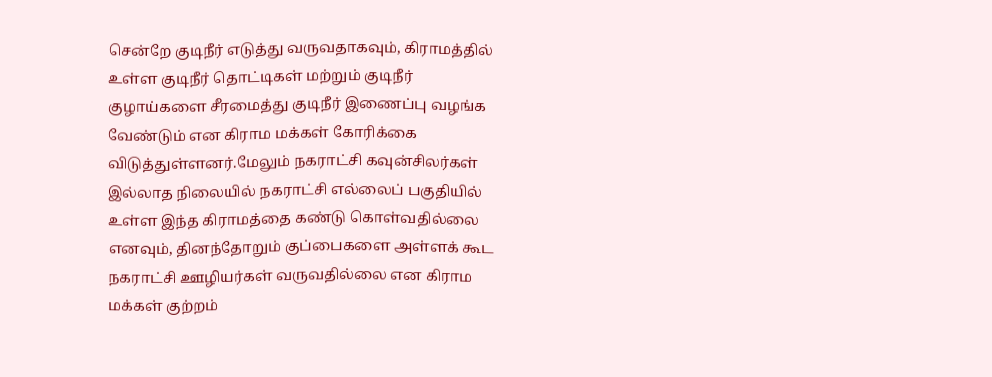சென்றே குடிநீர் எடுத்து வருவதாகவும், கிராமத்தில் உள்ள குடிநீர் தொட்டிகள் மற்றும் குடிநீர் குழாய்களை சீரமைத்து குடிநீர் இணைப்பு வழங்க வேண்டும் என கிராம மக்கள் கோரிக்கை விடுத்துள்ளனர்.மேலும் நகராட்சி கவுன்சிலர்கள் இல்லாத நிலையில் நகராட்சி எல்லைப் பகுதியில் உள்ள இந்த கிராமத்தை கண்டு கொள்வதில்லை எனவும், தினந்தோறும் குப்பைகளை அள்ளக் கூட நகராட்சி ஊழியர்கள் வருவதில்லை என கிராம மக்கள் குற்றம்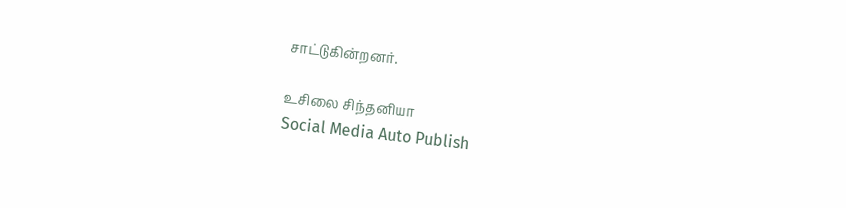சாட்டுகின்றனர்.

உசிலை சிந்தனியா
Social Media Auto Publish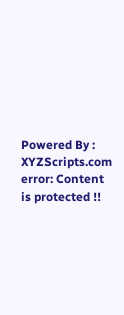Powered By : XYZScripts.com
error: Content is protected !!